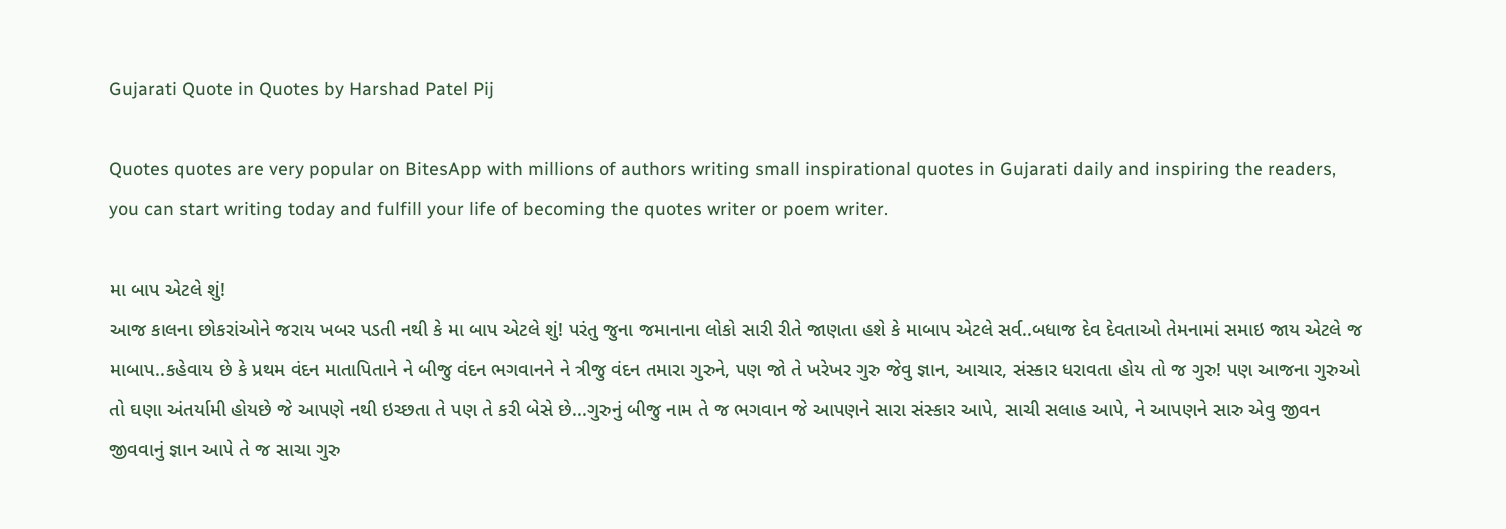Gujarati Quote in Quotes by Harshad Patel Pij

Quotes quotes are very popular on BitesApp with millions of authors writing small inspirational quotes in Gujarati daily and inspiring the readers, you can start writing today and fulfill your life of becoming the quotes writer or poem writer.

મા બાપ એટલે શું!
આજ કાલના છોકરાંઓને જરાય ખબર પડતી નથી કે મા બાપ એટલે શું! પરંતુ જુના જમાનાના લોકો સારી રીતે જાણતા હશે કે માબાપ એટલે સર્વ..બધાજ દેવ દેવતાઓ તેમનામાં સમાઇ જાય એટલે જ માબાપ..કહેવાય છે કે પ્રથમ વંદન માતાપિતાને ને બીજુ વંદન ભગવાનને ને ત્રીજુ વંદન તમારા ગુરુને, પણ જો તે ખરેખર ગુરુ જેવુ જ્ઞાન, આચાર, સંસ્કાર ધરાવતા હોય તો જ ગુરુ! પણ આજના ગુરુઓ તો ઘણા અંતર્યામી હોયછે જે આપણે નથી ઇચ્છતા તે પણ તે કરી બેસે છે...ગુરુનું બીજુ નામ તે જ ભગવાન જે આપણને સારા સંસ્કાર આપે, સાચી સલાહ આપે, ને આપણને સારુ એવુ જીવન જીવવાનું જ્ઞાન આપે તે જ સાચા ગુરુ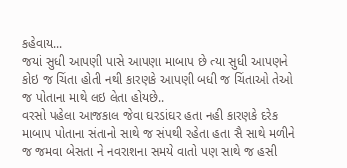કહેવાય...
જયાં સુધી આપણી પાસે આપણા માબાપ છે ત્યા સુધી આપણને કોઇ જ ચિંતા હોતી નથી કારણકે આપણી બધી જ ચિંતાઓ તેઓ જ પોતાના માથે લઇ લેતા હોયછે..
વરસો પહેલા આજકાલ જેવા ઘરડાંઘર હતા નહી કારણકે દરેક માબાપ પોતાના સંતાનો સાથે જ સંપથી રહેતા હતા સૈ સાથે મળીને જ જમવા બેસતા ને નવરાશના સમયે વાતો પણ સાથે જ હસી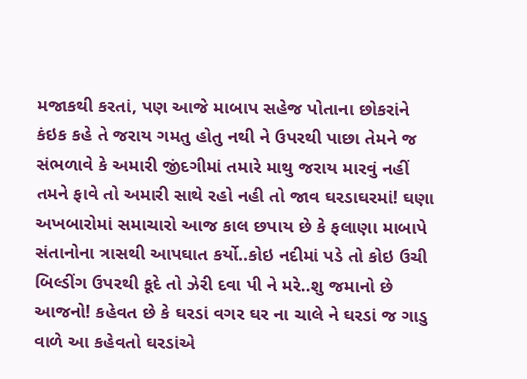મજાકથી કરતાં, પણ આજે માબાપ સહેજ પોતાના છોકરાંને કંઇક કહે તે જરાય ગમતુ હોતુ નથી ને ઉપરથી પાછા તેમને જ સંભળાવે કે અમારી જીંદગીમાં તમારે માથુ જરાય મારવું નહીં તમને ફાવે તો અમારી સાથે રહો નહી તો જાવ ઘરડાઘરમાં! ઘણા અખબારોમાં સમાચારો આજ કાલ છપાય છે કે ફલાણા માબાપે સંતાનોના ત્રાસથી આપઘાત કર્યો..કોઇ નદીમાં પડે તો કોઇ ઉચી બિલ્ડીંગ ઉપરથી કૂદે તો ઝેરી દવા પી ને મરે..શુ જમાનો છે આજનો! કહેવત છે કે ઘરડાં વગર ઘર ના ચાલે ને ઘરડાં જ ગાડુ વાળે આ કહેવતો ઘરડાંએ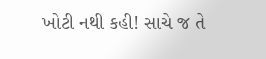ખોટી નથી કહી! સાચે જ તે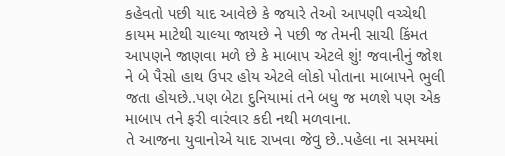કહેવતો પછી યાદ આવેછે કે જયારે તેઓ આપણી વચ્ચેથી કાયમ માટેથી ચાલ્યા જાયછે ને પછી જ તેમની સાચી કિંમત આપણને જાણવા મળે છે કે માબાપ એટલે શું! જવાનીનું જોશ ને બે પૈસો હાથ ઉપર હોય એટલે લોકો પોતાના માબાપને ભુલી જતા હોયછે..પણ બેટા દુનિયામાં તને બધુ જ મળશે પણ એક માબાપ તને ફરી વારંવાર કદી નથી મળવાના.
તે આજના યુવાનોએ યાદ રાખવા જેવુ છે..પહેલા ના સમયમાં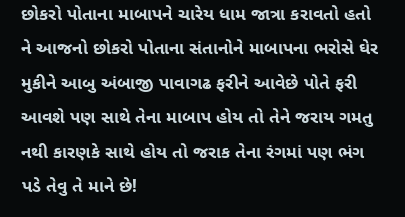છોકરો પોતાના માબાપને ચારેય ધામ જાત્રા કરાવતો હતો ને આજનો છોકરો પોતાના સંતાનોને માબાપના ભરોસે ઘેર મુકીને આબુ અંબાજી પાવાગઢ ફરીને આવેછે પોતે ફરી આવશે પણ સાથે તેના માબાપ હોય તો તેને જરાય ગમતુ નથી કારણકે સાથે હોય તો જરાક તેના રંગમાં પણ ભંગ પડે તેવુ તે માને છે!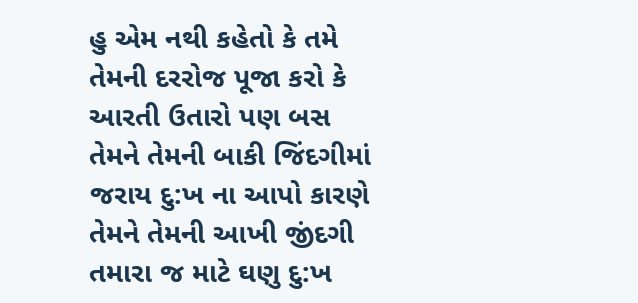હુ એમ નથી કહેતો કે તમે તેમની દરરોજ પૂજા કરો કે આરતી ઉતારો પણ બસ તેમને તેમની બાકી જિંદગીમાં જરાય દુ:ખ ના આપો કારણે તેમને તેમની આખી જીંદગી તમારા જ માટે ઘણુ દુ:ખ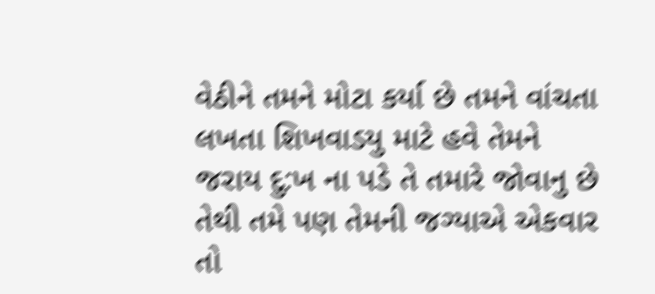વેઠીને તમને મોટા કર્યા છે તમને વાંચતા લખતા શિખવાડયુ માટે હવે તેમને જરાય દુ:ખ ના પડે તે તમારે જોવાનુ છે તેથી તમે પણ તેમની જગ્યાએ એકવાર તો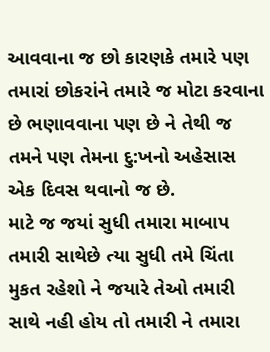આવવાના જ છો કારણકે તમારે પણ તમારાં છોકરાંને તમારે જ મોટા કરવાના છે ભણાવવાના પણ છે ને તેથી જ તમને પણ તેમના દુ:ખનો અહેસાસ એક દિવસ થવાનો જ છે.
માટે જ જયાં સુધી તમારા માબાપ તમારી સાથેછે ત્યા સુધી તમે ચિંતા મુકત રહેશો ને જયારે તેઓ તમારી સાથે નહી હોય તો તમારી ને તમારા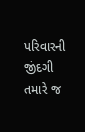પરિવારની જીંદગી તમારે જ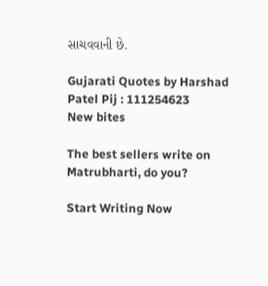સાચવવાની છે.

Gujarati Quotes by Harshad Patel Pij : 111254623
New bites

The best sellers write on Matrubharti, do you?

Start Writing Now